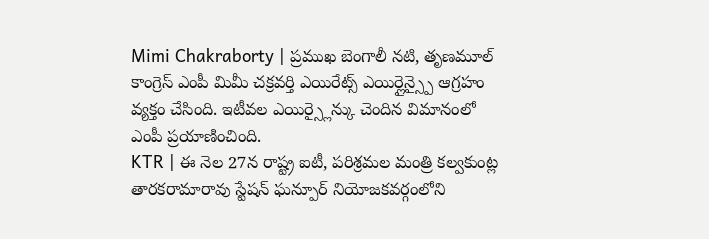Mimi Chakraborty | ప్రముఖ బెంగాలీ నటి, తృణమూల్ కాంగ్రెస్ ఎంపీ మిమీ చక్రవర్తి ఎయిరేట్స్ ఎయిర్లైన్స్పై ఆగ్రహం వ్యక్తం చేసింది. ఇటీవల ఎయిర్స్లైన్కు చెందిన విమానంలో ఎంపీ ప్రయాణించింది.
KTR | ఈ నెల 27న రాష్ట్ర ఐటీ, పరిశ్రమల మంత్రి కల్వకుంట్ల తారకరామారావు స్టేషన్ ఘన్పూర్ నియోజకవర్గంలోని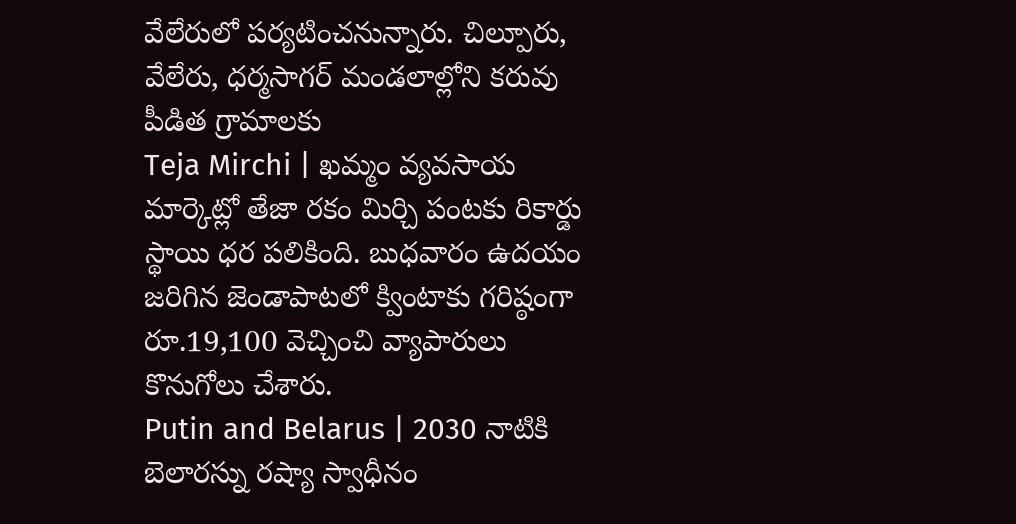వేలేరులో పర్యటించనున్నారు. చిల్పూరు, వేలేరు, ధర్మసాగర్ మండలాల్లోని కరువు పీడిత గ్రామాలకు
Teja Mirchi | ఖమ్మం వ్యవసాయ మార్కెట్లో తేజా రకం మిర్చి పంటకు రికార్డు స్థాయి ధర పలికింది. బుధవారం ఉదయం జరిగిన జెండాపాటలో క్వింటాకు గరిష్ఠంగా రూ.19,100 వెచ్చించి వ్యాపారులు కొనుగోలు చేశారు.
Putin and Belarus | 2030 నాటికి బెలారస్ను రష్యా స్వాధీనం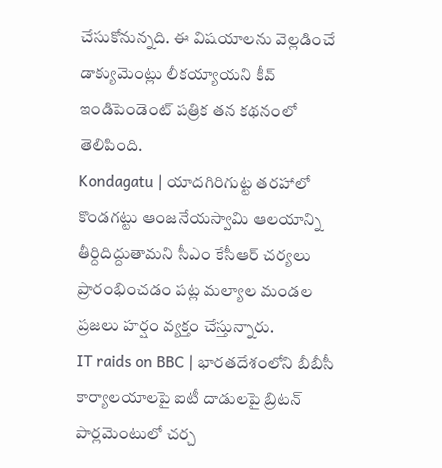చేసుకోనున్నది. ఈ విషయాలను వెల్లడించే డాక్యుమెంట్లు లీకయ్యాయని కీవ్ ఇండిపెండెంట్ పత్రిక తన కథనంలో తెలిపింది.
Kondagatu | యాదగిరిగుట్ట తరహాలో కొండగట్టు ఆంజనేయస్వామి ఆలయాన్ని తీర్దిదిద్దుతామని సీఎం కేసీఆర్ చర్యలు ప్రారంభించడం పట్ల మల్యాల మండల ప్రజలు హర్షం వ్యక్తం చేస్తున్నారు.
IT raids on BBC | భారతదేశంలోని బీబీసీ కార్యాలయాలపై ఐటీ దాడులపై బ్రిటన్ పార్లమెంటులో చర్చ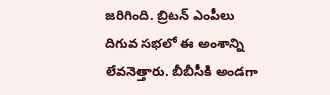జరిగింది. బ్రిటన్ ఎంపీలు దిగువ సభలో ఈ అంశాన్ని లేవనెత్తారు. బీబీసీకి అండగా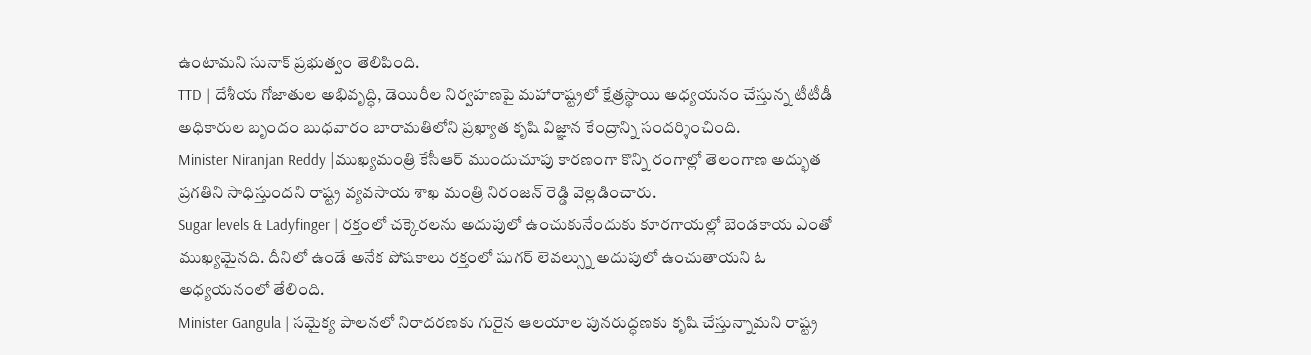ఉంటామని సునాక్ ప్రభుత్వం తెలిపింది.
TTD | దేశీయ గోజాతుల అభివృద్ధి, డెయిరీల నిర్వహణపై మహారాష్ట్రలో క్షేత్రస్థాయి అధ్యయనం చేస్తున్న టీటీడీ అధికారుల బృందం బుధవారం బారామతిలోని ప్రఖ్యాత కృషి విజ్ఞాన కేంద్రాన్ని సందర్శించింది.
Minister Niranjan Reddy |ముఖ్యమంత్రి కేసీఆర్ ముందుచూపు కారణంగా కొన్ని రంగాల్లో తెలంగాణ అద్భుత ప్రగతిని సాధిస్తుందని రాష్ట్ర వ్యవసాయ శాఖ మంత్రి నిరంజన్ రెడ్డి వెల్లడించారు.
Sugar levels & Ladyfinger | రక్తంలో చక్కెరలను అదుపులో ఉంచుకునేందుకు కూరగాయల్లో బెండకాయ ఎంతో ముఖ్యమైనది. దీనిలో ఉండే అనేక పోషకాలు రక్తంలో షుగర్ లెవల్స్ను అదుపులో ఉంచుతాయని ఓ అధ్యయనంలో తేలింది.
Minister Gangula | సమైక్య పాలనలో నిరాదరణకు గురైన ఆలయాల పునరుద్ధణకు కృషి చేస్తున్నామని రాష్ట్ర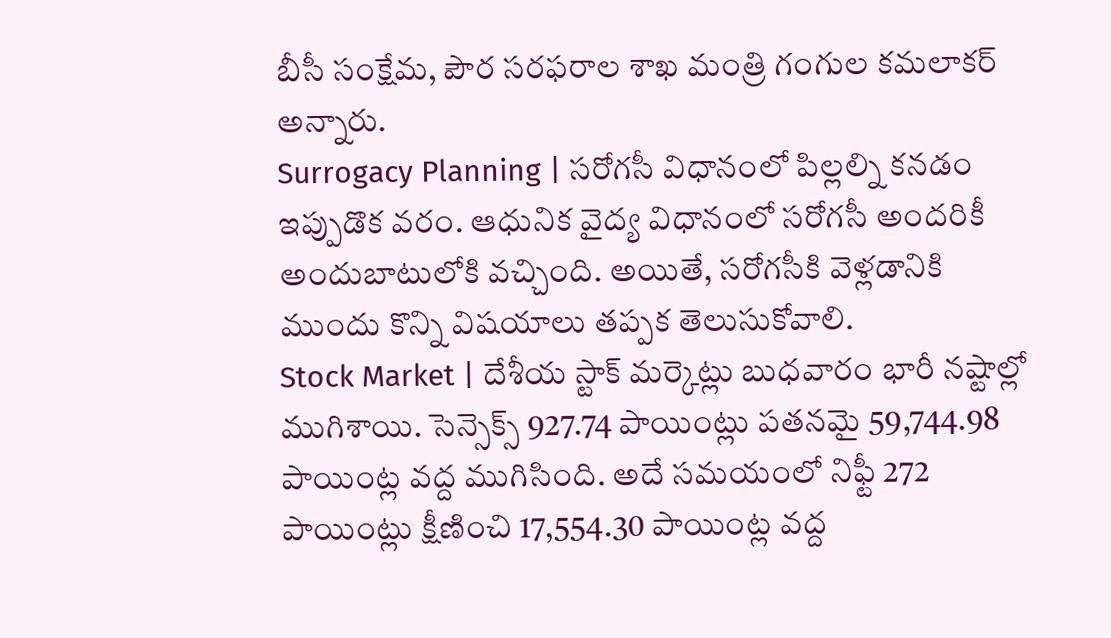బీసీ సంక్షేమ, పౌర సరఫరాల శాఖ మంత్రి గంగుల కమలాకర్ అన్నారు.
Surrogacy Planning | సరోగసీ విధానంలో పిల్లల్ని కనడం ఇప్పుడొక వరం. ఆధునిక వైద్య విధానంలో సరోగసీ అందరికీ అందుబాటులోకి వచ్చింది. అయితే, సరోగసీకి వెళ్లడానికి ముందు కొన్ని విషయాలు తప్పక తెలుసుకోవాలి.
Stock Market | దేశీయ స్టాక్ మర్కెట్లు బుధవారం భారీ నష్టాల్లో ముగిశాయి. సెన్సెక్స్ 927.74 పాయింట్లు పతనమై 59,744.98 పాయింట్ల వద్ద ముగిసింది. అదే సమయంలో నిఫ్టీ 272 పాయింట్లు క్షీణించి 17,554.30 పాయింట్ల వద్ద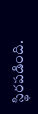స్థిరపడింది.